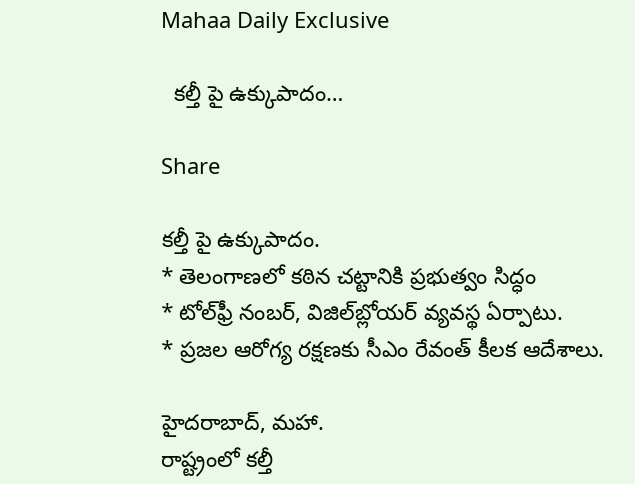Mahaa Daily Exclusive

  కల్తీ పై ఉక్కుపాదం…

Share

కల్తీ పై ఉక్కుపాదం.
* తెలంగాణలో కఠిన చట్టానికి ప్రభుత్వం సిద్ధం
* టోల్‌ఫ్రీ నంబర్, విజిల్‌బ్లోయర్ వ్యవస్థ ఏర్పాటు.
* ప్రజల ఆరోగ్య రక్షణకు సీఎం రేవంత్ కీలక ఆదేశాలు.

హైదరాబాద్, మహా.
రాష్ట్రంలో కల్తీ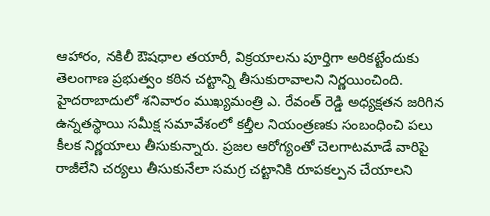ఆహారం, నకిలీ ఔషధాల తయారీ, విక్రయాలను పూర్తిగా అరికట్టేందుకు తెలంగాణ ప్రభుత్వం కఠిన చట్టాన్ని తీసుకురావాలని నిర్ణయించింది. హైదరాబాదులో శనివారం ముఖ్యమంత్రి ఎ. రేవంత్ రెడ్డి అధ్యక్షతన జరిగిన ఉన్నతస్థాయి సమీక్ష సమావేశంలో కల్తీల నియంత్రణకు సంబంధించి పలు కీలక నిర్ణయాలు తీసుకున్నారు. ప్రజల ఆరోగ్యంతో చెలగాటమాడే వారిపై రాజీలేని చర్యలు తీసుకునేలా సమగ్ర చట్టానికి రూపకల్పన చేయాలని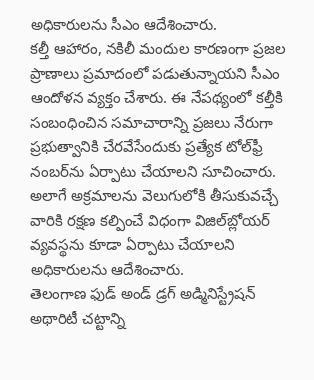అధికారులను సీఎం ఆదేశించారు.
కల్తీ ఆహారం, నకిలీ మందుల కారణంగా ప్రజల ప్రాణాలు ప్రమాదంలో పడుతున్నాయని సీఎం ఆందోళన వ్యక్తం చేశారు. ఈ నేపథ్యంలో కల్తీకి సంబంధించిన సమాచారాన్ని ప్రజలు నేరుగా ప్రభుత్వానికి చేరవేసేందుకు ప్రత్యేక టోల్‌ఫ్రీ నంబర్‌ను ఏర్పాటు చేయాలని సూచించారు. అలాగే అక్రమాలను వెలుగులోకి తీసుకువచ్చే వారికి రక్షణ కల్పించే విధంగా విజిల్‌బ్లోయర్ వ్యవస్థను కూడా ఏర్పాటు చేయాలని అధికారులను ఆదేశించారు.
తెలంగాణ ఫుడ్ అండ్ డ్రగ్ అడ్మినిస్ట్రేషన్ అథారిటీ చట్టాన్ని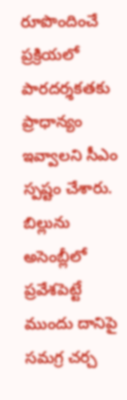రూపొందించే ప్రక్రియలో పారదర్శకతకు ప్రాధాన్యం ఇవ్వాలని సీఎం స్పష్టం చేశారు. బిల్లును అసెంబ్లీలో ప్రవేశపెట్టే ముందు దానిపై సమగ్ర చర్చ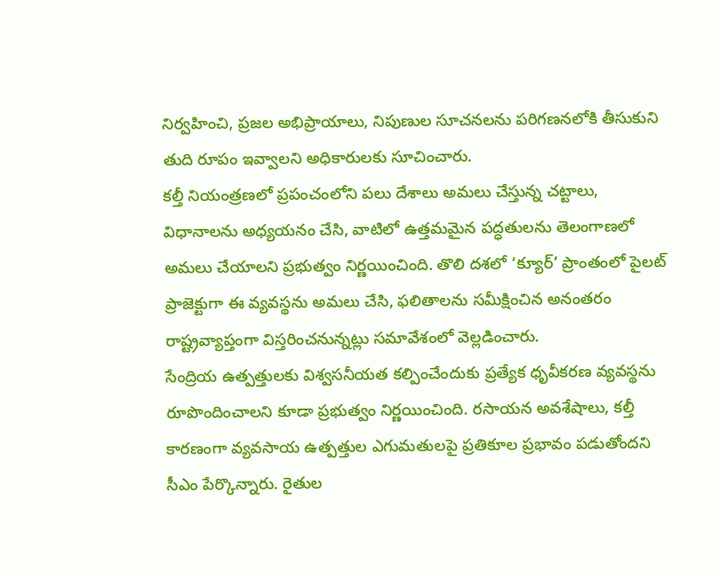నిర్వహించి, ప్రజల అభిప్రాయాలు, నిపుణుల సూచనలను పరిగణనలోకి తీసుకుని తుది రూపం ఇవ్వాలని అధికారులకు సూచించారు.
కల్తీ నియంత్రణలో ప్రపంచంలోని పలు దేశాలు అమలు చేస్తున్న చట్టాలు, విధానాలను అధ్యయనం చేసి, వాటిలో ఉత్తమమైన పద్ధతులను తెలంగాణలో అమలు చేయాలని ప్రభుత్వం నిర్ణయించింది. తొలి దశలో ‘క్యూర్’ ప్రాంతంలో పైలట్ ప్రాజెక్టుగా ఈ వ్యవస్థను అమలు చేసి, ఫలితాలను సమీక్షించిన అనంతరం రాష్ట్రవ్యాప్తంగా విస్తరించనున్నట్లు సమావేశంలో వెల్లడించారు.
సేంద్రియ ఉత్పత్తులకు విశ్వసనీయత కల్పించేందుకు ప్రత్యేక ధృవీకరణ వ్యవస్థను రూపొందించాలని కూడా ప్రభుత్వం నిర్ణయించింది. రసాయన అవశేషాలు, కల్తీ కారణంగా వ్యవసాయ ఉత్పత్తుల ఎగుమతులపై ప్రతికూల ప్రభావం పడుతోందని సీఎం పేర్కొన్నారు. రైతుల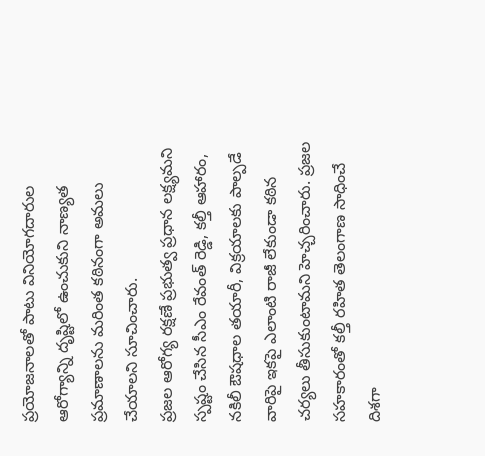ప్రయోజనాలతో పాటు వినియోగదారుల ఆరోగ్యాన్ని దృష్టిలో ఉంచుకుని నాణ్యత ప్రమాణాలను మరింత కఠినంగా అమలు చేయాలని సూచించారు.
ప్రజల ఆరోగ్య రక్షణే ప్రభుత్వ ప్రధాన లక్ష్యమని స్పష్టం చేసిన సీఎం రేవంత్ రెడ్డి, కల్తీ ఆహారం, నకిలీ ఔషధాల తయారీ, విక్రయాలకు పాల్పడే వారిపై ఇకపై ఎలాంటి రాజీ లేకుండా కఠిన చర్యలు తీసుకుంటామని హెచ్చరించారు. ప్రజల సహకారంతో కల్తీ రహిత తెలంగాణ సాధించే దిశగా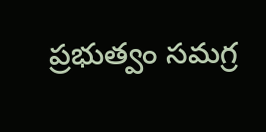ప్రభుత్వం సమగ్ర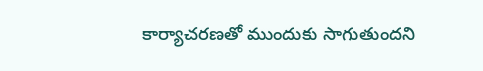కార్యాచరణతో ముందుకు సాగుతుందని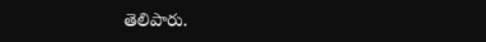తెలిపారు.